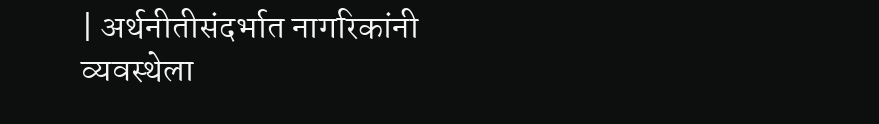| अर्थनीतीसंदर्भात नागरिकांनी व्यवस्थेला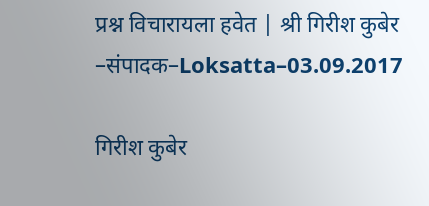प्रश्न विचारायला हवेत | श्री गिरीश कुबेर –संपादक–Loksatta–03.09.2017

गिरीश कुबेर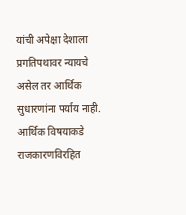यांची अपेक्षा देशाला प्रगतिपथावर न्यायचे असेल तर आर्थिक सुधारणांना पर्याय नाही. आर्थिक विषयाकडे राजकारणविरहित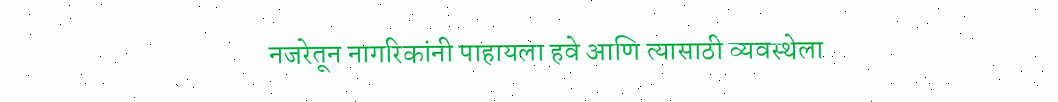नजरेतून नागरिकांनी पाहायला हवे आणि त्यासाठी व्यवस्थेला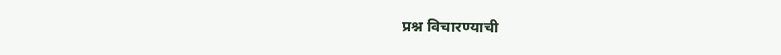प्रश्न विचारण्याची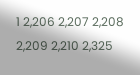1 2,206 2,207 2,208 2,209 2,210 2,325